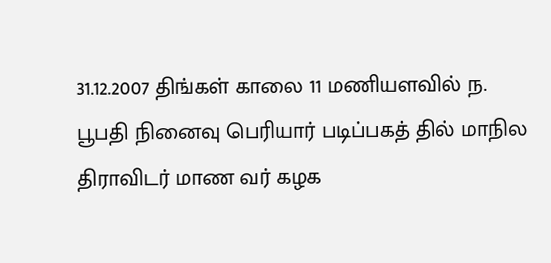31.12.2007 திங்கள் காலை 11 மணியளவில் ந. பூபதி நினைவு பெரியார் படிப்பகத் தில் மாநில திராவிடர் மாண வர் கழக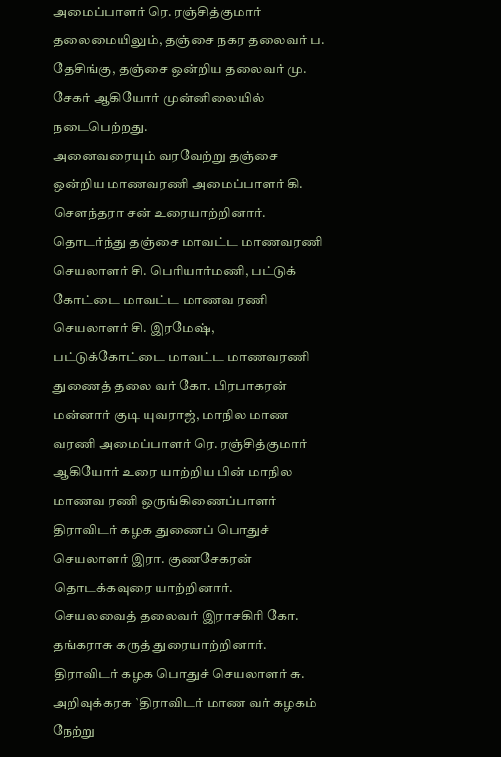அமைப்பாளர் ரெ. ரஞ்சித்குமார் தலைமையிலும், தஞ்சை நகர தலைவர் ப. தேசிங்கு, தஞ்சை ஒன்றிய தலைவர் மு. சேகர் ஆகியோர் முன்னிலையில் நடைபெற்றது.
அனைவரையும் வரவேற்று தஞ்சை ஒன்றிய மாணவரணி அமைப்பாளர் கி. சௌந்தரா சன் உரையாற்றினார். தொடர்ந்து தஞ்சை மாவட்ட மாணவரணி செயலாளர் சி. பெரியார்மணி, பட்டுக் கோட்டை மாவட்ட மாணவ ரணி செயலாளர் சி. இரமேஷ், பட்டுக்கோட்டை மாவட்ட மாணவரணி துணைத் தலை வர் கோ. பிரபாகரன் மன்னார் குடி யுவராஜ், மாநில மாண வரணி அமைப்பாளர் ரெ. ரஞ்சித்குமார் ஆகியோர் உரை யாற்றிய பின் மாநில மாணவ ரணி ஒருங்கிணைப்பாளர் திராவிடர் கழக துணைப் பொதுச் செயலாளர் இரா. குணசேகரன் தொடக்கவுரை யாற்றினார்.
செயலவைத் தலைவர் இராசகிரி கோ. தங்கராசு கருத் துரையாற்றினார். திராவிடர் கழக பொதுச் செயலாளர் சு. அறிவுக்கரசு `திராவிடர் மாண வர் கழகம் நேற்று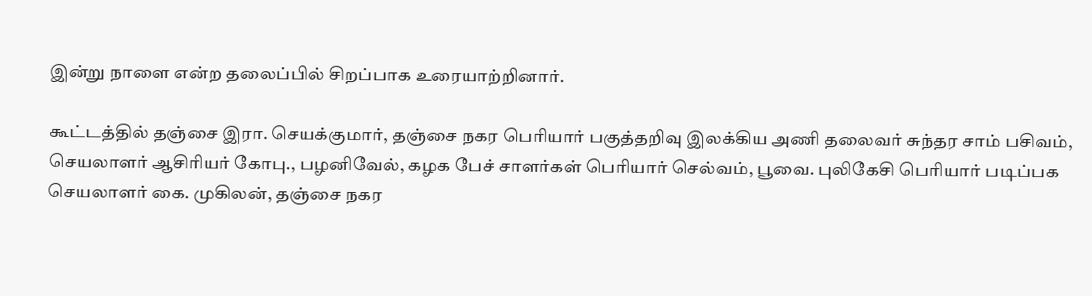இன்று நாளை என்ற தலைப்பில் சிறப்பாக உரையாற்றினார்.

கூட்டத்தில் தஞ்சை இரா. செயக்குமார், தஞ்சை நகர பெரியார் பகுத்தறிவு இலக்கிய அணி தலைவர் சுந்தர சாம் பசிவம், செயலாளர் ஆசிரியர் கோபு., பழனிவேல், கழக பேச் சாளர்கள் பெரியார் செல்வம், பூவை. புலிகேசி பெரியார் படிப்பக செயலாளர் கை. முகிலன், தஞ்சை நகர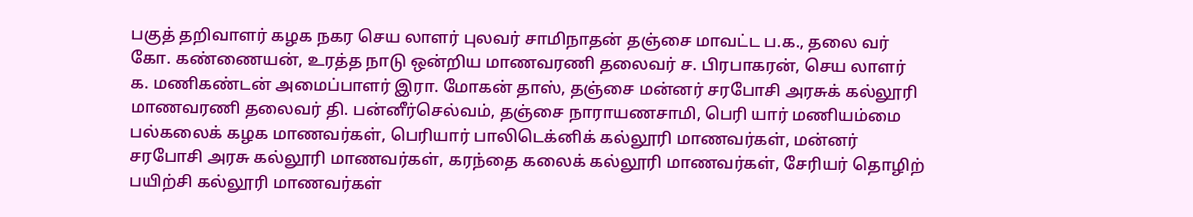பகுத் தறிவாளர் கழக நகர செய லாளர் புலவர் சாமிநாதன் தஞ்சை மாவட்ட ப.க., தலை வர் கோ. கண்ணையன், உரத்த நாடு ஒன்றிய மாணவரணி தலைவர் ச. பிரபாகரன், செய லாளர் க. மணிகண்டன் அமைப்பாளர் இரா. மோகன் தாஸ், தஞ்சை மன்னர் சரபோசி அரசுக் கல்லூரி மாணவரணி தலைவர் தி. பன்னீர்செல்வம், தஞ்சை நாராயணசாமி, பெரி யார் மணியம்மை பல்கலைக் கழக மாணவர்கள், பெரியார் பாலிடெக்னிக் கல்லூரி மாணவர்கள், மன்னர் சரபோசி அரசு கல்லூரி மாணவர்கள், கரந்தை கலைக் கல்லூரி மாணவர்கள், சேரியர் தொழிற் பயிற்சி கல்லூரி மாணவர்கள்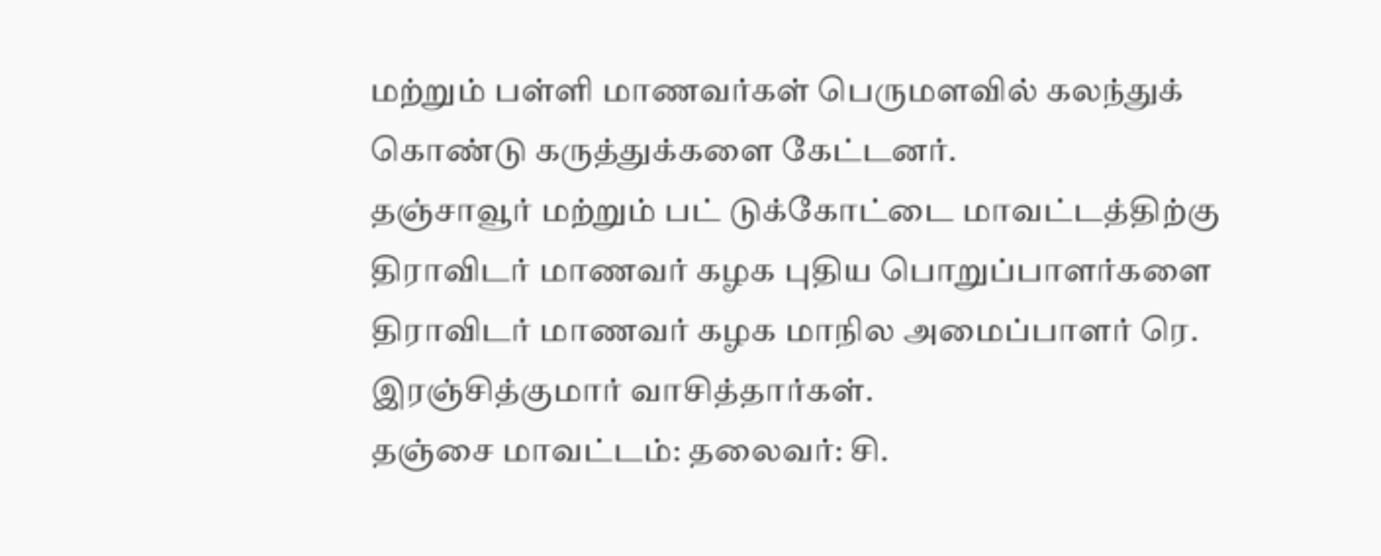மற்றும் பள்ளி மாணவர்கள் பெருமளவில் கலந்துக் கொண்டு கருத்துக்களை கேட்டனர்.
தஞ்சாவூர் மற்றும் பட் டுக்கோட்டை மாவட்டத்திற்கு திராவிடர் மாணவர் கழக புதிய பொறுப்பாளர்களை திராவிடர் மாணவர் கழக மாநில அமைப்பாளர் ரெ. இரஞ்சித்குமார் வாசித்தார்கள்.
தஞ்சை மாவட்டம்: தலைவர்: சி.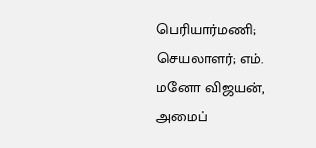பெரியார்மணி; செயலாளர்; எம். மனோ விஜயன், அமைப்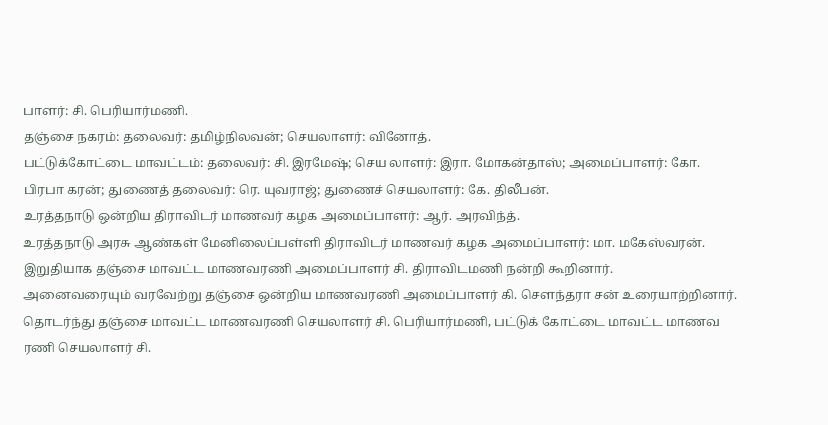பாளர்: சி. பெரியார்மணி.
தஞ்சை நகரம்: தலைவர்: தமிழ்நிலவன்; செயலாளர்: வினோத்.
பட்டுக்கோட்டை மாவட்டம்: தலைவர்: சி. இரமேஷ்; செய லாளர்: இரா. மோகன்தாஸ்; அமைப்பாளர்: கோ. பிரபா கரன்; துணைத் தலைவர்: ரெ. யுவராஜ்; துணைச் செயலாளர்: கே. திலீபன்.
உரத்தநாடு ஒன்றிய திராவிடர் மாணவர் கழக அமைப்பாளர்: ஆர். அரவிந்த்.
உரத்தநாடு அரசு ஆண்கள் மேனிலைப்பள்ளி திராவிடர் மாணவர் கழக அமைப்பாளர்: மா. மகேஸ்வரன்.
இறுதியாக தஞ்சை மாவட்ட மாணவரணி அமைப்பாளர் சி. திராவிடமணி நன்றி கூறினார்.
அனைவரையும் வரவேற்று தஞ்சை ஒன்றிய மாணவரணி அமைப்பாளர் கி. சௌந்தரா சன் உரையாற்றினார். தொடர்ந்து தஞ்சை மாவட்ட மாணவரணி செயலாளர் சி. பெரியார்மணி, பட்டுக் கோட்டை மாவட்ட மாணவ ரணி செயலாளர் சி.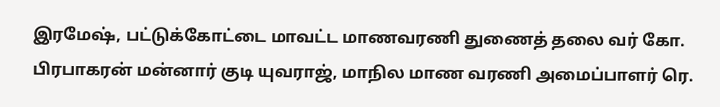இரமேஷ், பட்டுக்கோட்டை மாவட்ட மாணவரணி துணைத் தலை வர் கோ. பிரபாகரன் மன்னார் குடி யுவராஜ், மாநில மாண வரணி அமைப்பாளர் ரெ.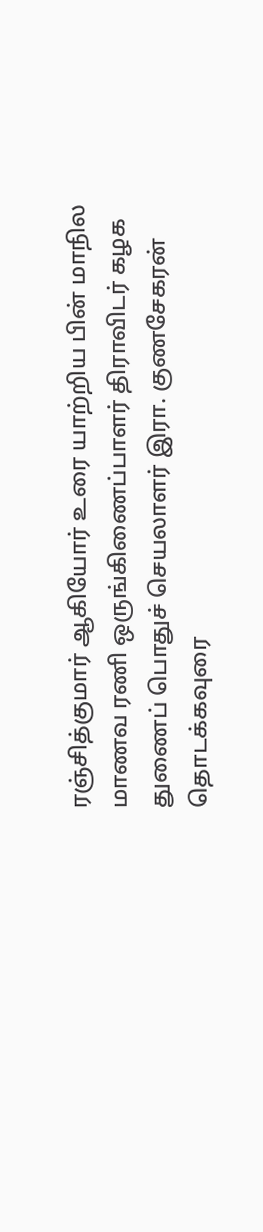ரஞ்சித்குமார் ஆகியோர் உரை யாற்றிய பின் மாநில மாணவ ரணி ஒருங்கிணைப்பாளர் திராவிடர் கழக துணைப் பொதுச் செயலாளர் இரா. குணசேகரன் தொடக்கவுரை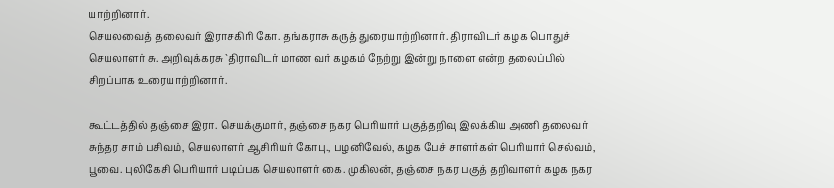யாற்றினார்.
செயலவைத் தலைவர் இராசகிரி கோ. தங்கராசு கருத் துரையாற்றினார். திராவிடர் கழக பொதுச் செயலாளர் சு. அறிவுக்கரசு `திராவிடர் மாண வர் கழகம் நேற்று இன்று நாளை என்ற தலைப்பில் சிறப்பாக உரையாற்றினார்.

கூட்டத்தில் தஞ்சை இரா. செயக்குமார், தஞ்சை நகர பெரியார் பகுத்தறிவு இலக்கிய அணி தலைவர் சுந்தர சாம் பசிவம், செயலாளர் ஆசிரியர் கோபு., பழனிவேல், கழக பேச் சாளர்கள் பெரியார் செல்வம், பூவை. புலிகேசி பெரியார் படிப்பக செயலாளர் கை. முகிலன், தஞ்சை நகர பகுத் தறிவாளர் கழக நகர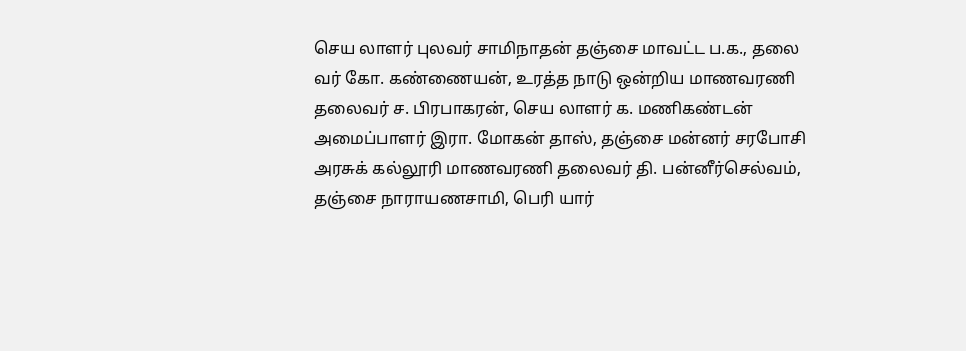செய லாளர் புலவர் சாமிநாதன் தஞ்சை மாவட்ட ப.க., தலை வர் கோ. கண்ணையன், உரத்த நாடு ஒன்றிய மாணவரணி தலைவர் ச. பிரபாகரன், செய லாளர் க. மணிகண்டன் அமைப்பாளர் இரா. மோகன் தாஸ், தஞ்சை மன்னர் சரபோசி அரசுக் கல்லூரி மாணவரணி தலைவர் தி. பன்னீர்செல்வம், தஞ்சை நாராயணசாமி, பெரி யார்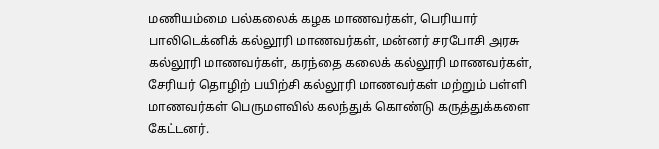மணியம்மை பல்கலைக் கழக மாணவர்கள், பெரியார் பாலிடெக்னிக் கல்லூரி மாணவர்கள், மன்னர் சரபோசி அரசு கல்லூரி மாணவர்கள், கரந்தை கலைக் கல்லூரி மாணவர்கள், சேரியர் தொழிற் பயிற்சி கல்லூரி மாணவர்கள் மற்றும் பள்ளி மாணவர்கள் பெருமளவில் கலந்துக் கொண்டு கருத்துக்களை கேட்டனர்.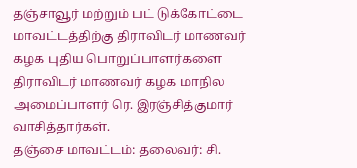தஞ்சாவூர் மற்றும் பட் டுக்கோட்டை மாவட்டத்திற்கு திராவிடர் மாணவர் கழக புதிய பொறுப்பாளர்களை திராவிடர் மாணவர் கழக மாநில அமைப்பாளர் ரெ. இரஞ்சித்குமார் வாசித்தார்கள்.
தஞ்சை மாவட்டம்: தலைவர்: சி.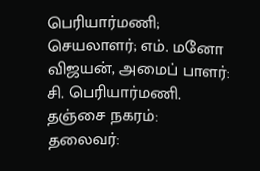பெரியார்மணி; செயலாளர்; எம். மனோ விஜயன், அமைப் பாளர்: சி. பெரியார்மணி.
தஞ்சை நகரம்: தலைவர்: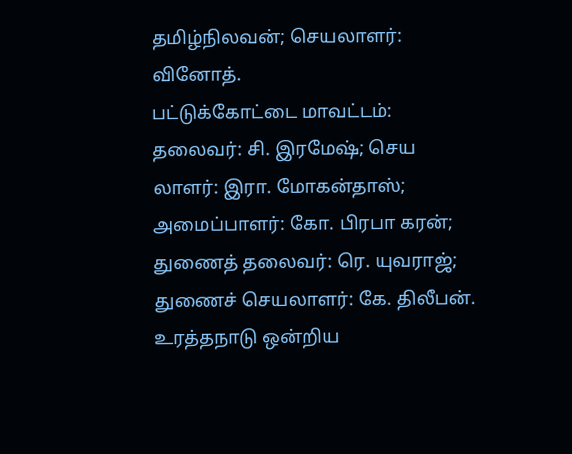தமிழ்நிலவன்; செயலாளர்: வினோத்.
பட்டுக்கோட்டை மாவட்டம்: தலைவர்: சி. இரமேஷ்; செய லாளர்: இரா. மோகன்தாஸ்; அமைப்பாளர்: கோ. பிரபா கரன்; துணைத் தலைவர்: ரெ. யுவராஜ்; துணைச் செயலாளர்: கே. திலீபன்.
உரத்தநாடு ஒன்றிய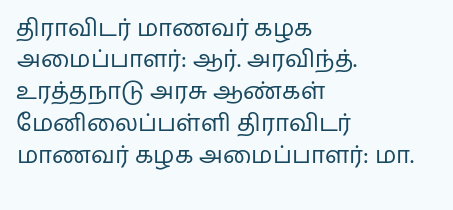திராவிடர் மாணவர் கழக அமைப்பாளர்: ஆர். அரவிந்த்.
உரத்தநாடு அரசு ஆண்கள் மேனிலைப்பள்ளி திராவிடர் மாணவர் கழக அமைப்பாளர்: மா.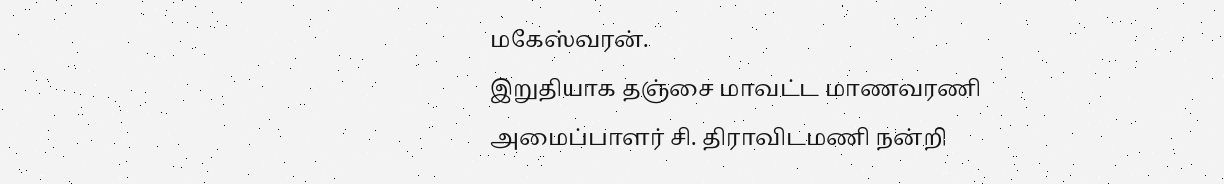மகேஸ்வரன்.
இறுதியாக தஞ்சை மாவட்ட மாணவரணி அமைப்பாளர் சி. திராவிடமணி நன்றி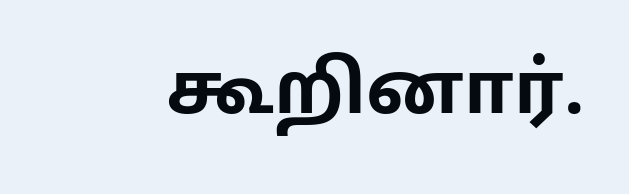கூறினார்.